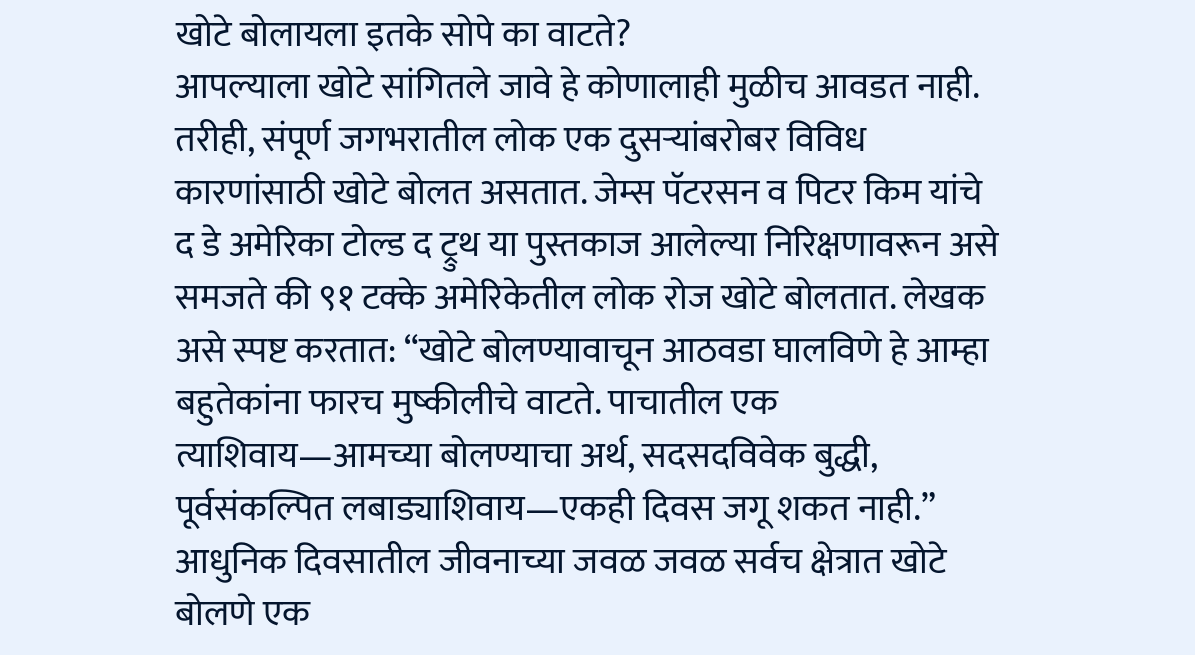खोटे बोलायला इतके सोपे का वाटते?
आपल्याला खोटे सांगितले जावे हे कोणालाही मुळीच आवडत नाही. तरीही, संपूर्ण जगभरातील लोक एक दुसऱ्यांबरोबर विविध कारणांसाठी खोटे बोलत असतात. जेम्स पॅटरसन व पिटर किम यांचे द डे अमेरिका टोल्ड द ट्रुथ या पुस्तकाज आलेल्या निरिक्षणावरून असे समजते की ९१ टक्के अमेरिकेतील लोक रोज खोटे बोलतात. लेखक असे स्पष्ट करतात: “खोटे बोलण्यावाचून आठवडा घालविणे हे आम्हा बहुतेकांना फारच मुष्कीलीचे वाटते. पाचातील एक त्याशिवाय—आमच्या बोलण्याचा अर्थ, सदसदविवेक बुद्धी, पूर्वसंकल्पित लबाड्याशिवाय—एकही दिवस जगू शकत नाही.”
आधुनिक दिवसातील जीवनाच्या जवळ जवळ सर्वच क्षेत्रात खोटे बोलणे एक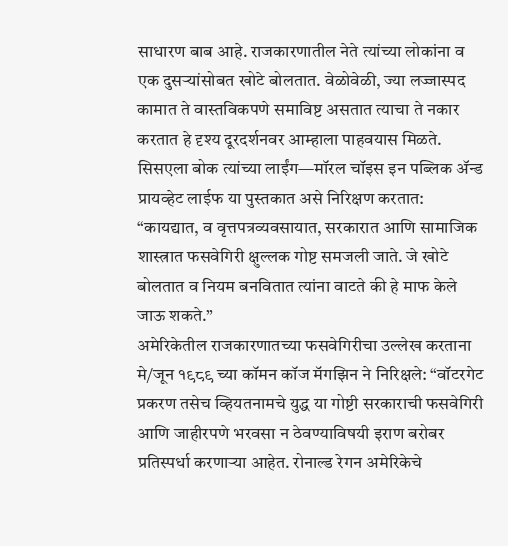साधारण बाब आहे. राजकारणातील नेते त्यांच्या लोकांना व एक दुसऱ्यांसोबत खोटे बोलतात. वेळोवेळी, ज्या लज्जास्पद कामात ते वास्तविकपणे समाविष्ट असतात त्याचा ते नकार करतात हे दृश्य दूरदर्शनवर आम्हाला पाहवयास मिळते. सिसएला बोक त्यांच्या लाईंग—मॉरल चॉइस इन पब्लिक ॲन्ड प्रायव्हेट लाईफ या पुस्तकात असे निरिक्षण करतात: “कायद्यात, व वृत्तपत्रव्यवसायात, सरकारात आणि सामाजिक शास्त्रात फसवेगिरी क्षुल्लक गोष्ट समजली जाते. जे खोटे बोलतात व नियम बनवितात त्यांना वाटते की हे माफ केले जाऊ शकते.”
अमेरिकेतील राजकारणातच्या फसवेगिरीचा उल्लेख करताना मे/जून १९८९ च्या कॉमन कॉज मॅगझिन ने निरिक्षले: “वॉटरगेट प्रकरण तसेच व्हियतनामचे युद्ध या गोष्टी सरकाराची फसवेगिरी आणि जाहीरपणे भरवसा न ठेवण्याविषयी इराण बरोबर प्रतिस्पर्धा करणाऱ्या आहेत. रोनाल्ड रेगन अमेरिकेचे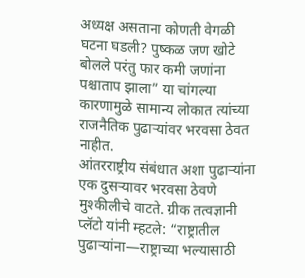अध्यक्ष असताना कोणती वेगळी घटना घडली? पुष्कळ जण खोटे बोलले परंतु फार कमी जणांना पश्चाताप झाला” या चांगल्या कारणामुळे सामान्य लोकात त्यांच्या राजनैतिक पुढाऱ्यांवर भरवसा ठेवत नाहीत.
आंतरराष्ट्रीय संबंधात अशा पुढाऱ्यांना एक दुसऱ्यावर भरवसा ठेवणे मुश्कीलीचे वाटते. ग्रीक तत्वज्ञानी प्लॅटो यांनी म्हटले: “राष्ट्रातील पुढाऱ्यांना—राष्ट्राच्या भल्यासाठी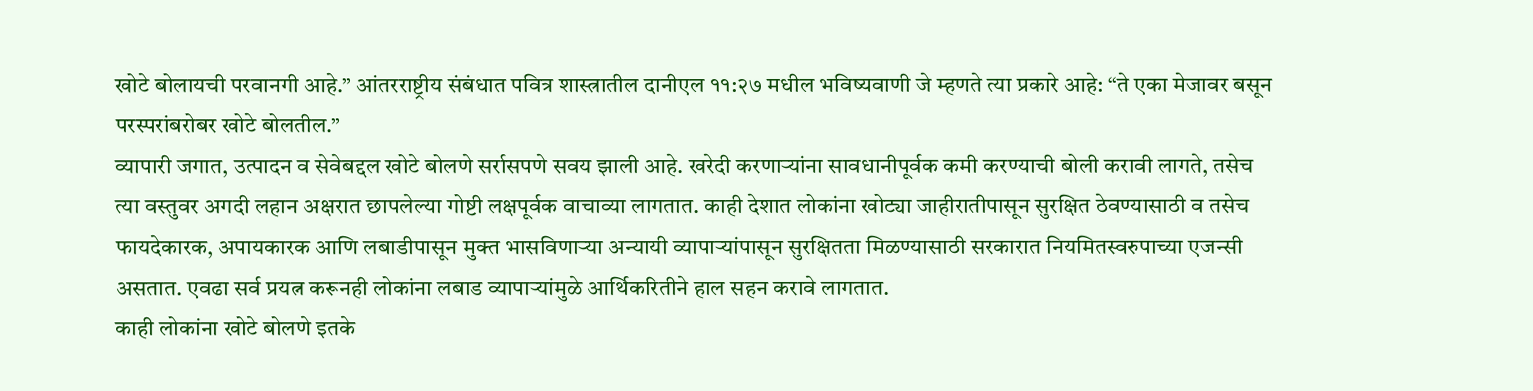खोटे बोलायची परवानगी आहे.” आंतरराष्ट्रीय संबंधात पवित्र शास्त्रातील दानीएल ११:२७ मधील भविष्यवाणी जे म्हणते त्या प्रकारे आहे: “ते एका मेजावर बसून परस्परांबरोबर खोटे बोलतील.”
व्यापारी जगात, उत्पादन व सेवेबद्दल खोटे बोलणे सर्रासपणे सवय झाली आहे. खरेदी करणाऱ्यांना सावधानीपूर्वक कमी करण्याची बोली करावी लागते, तसेच त्या वस्तुवर अगदी लहान अक्षरात छापलेल्या गोष्टी लक्षपूर्वक वाचाव्या लागतात. काही देशात लोकांना खोट्या जाहीरातीपासून सुरक्षित ठेवण्यासाठी व तसेच फायदेकारक, अपायकारक आणि लबाडीपासून मुक्त भासविणाऱ्या अन्यायी व्यापाऱ्यांपासून सुरक्षितता मिळण्यासाठी सरकारात नियमितस्वरुपाच्या एजन्सी असतात. एवढा सर्व प्रयत्न करूनही लोकांना लबाड व्यापाऱ्यांमुळे आर्थिकरितीने हाल सहन करावे लागतात.
काही लोकांना खोटे बोलणे इतके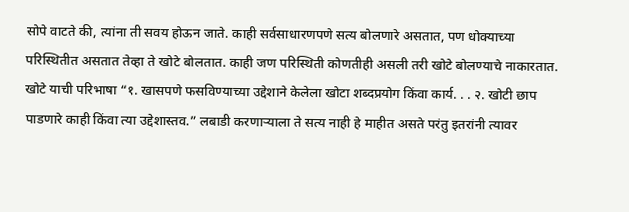सोपे वाटते की, त्यांना ती सवय होऊन जाते. काही सर्वसाधारणपणे सत्य बोलणारे असतात, पण धोक्याच्या परिस्थितीत असतात तेव्हा ते खोटे बोलतात. काही जण परिस्थिती कोणतीही असली तरी खोटे बोलण्याचे नाकारतात.
खोटे याची परिभाषा “१. खासपणे फसविण्याच्या उद्देशाने केलेला खोटा शब्दप्रयोग किंवा कार्य. . . २. खोटी छाप पाडणारे काही किंवा त्या उद्देशास्तव.” लबाडी करणाऱ्याला ते सत्य नाही हे माहीत असते परंतु इतरांनी त्यावर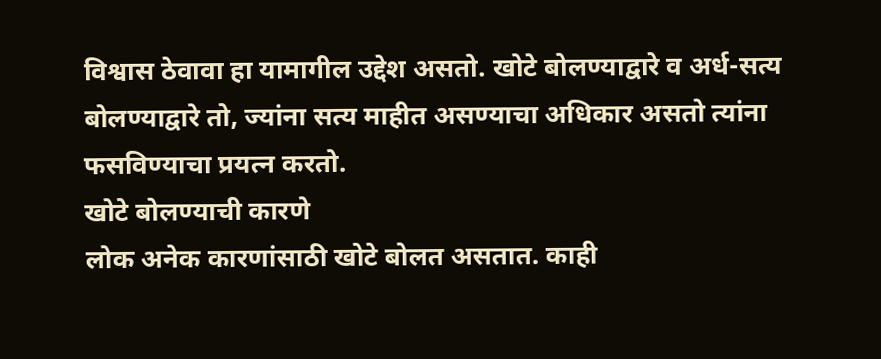विश्वास ठेवावा हा यामागील उद्देश असतो. खोटे बोलण्याद्वारे व अर्ध-सत्य बोलण्याद्वारे तो, ज्यांना सत्य माहीत असण्याचा अधिकार असतो त्यांना फसविण्याचा प्रयत्न करतो.
खोटे बोलण्याची कारणे
लोक अनेक कारणांसाठी खोटे बोलत असतात. काही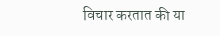विचार करतात की या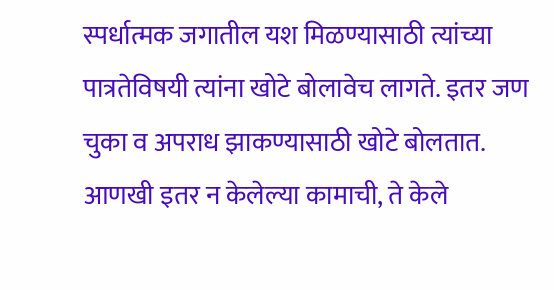स्पर्धात्मक जगातील यश मिळण्यासाठी त्यांच्या पात्रतेविषयी त्यांना खोटे बोलावेच लागते. इतर जण चुका व अपराध झाकण्यासाठी खोटे बोलतात. आणखी इतर न केलेल्या कामाची, ते केले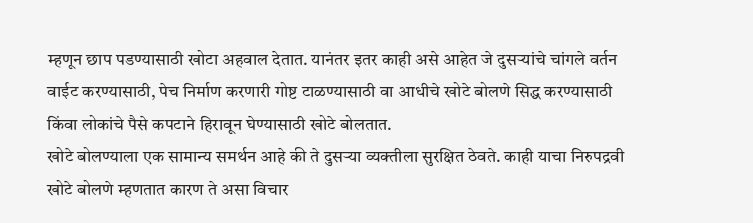म्हणून छाप पडण्यासाठी खोटा अहवाल देतात. यानंतर इतर काही असे आहेत जे दुसऱ्यांचे चांगले वर्तन वाईट करण्यासाठी, पेच निर्माण करणारी गोष्ट टाळण्यासाठी वा आधीचे खोटे बोलणे सिद्ध करण्यासाठी किंवा लोकांचे पैसे कपटाने हिरावून घेण्यासाठी खोटे बोलतात.
खोटे बोलण्याला एक सामान्य समर्थन आहे की ते दुसऱ्या व्यक्तीला सुरक्षित ठेवते. काही याचा निरुपद्रवी खोटे बोलणे म्हणतात कारण ते असा विचार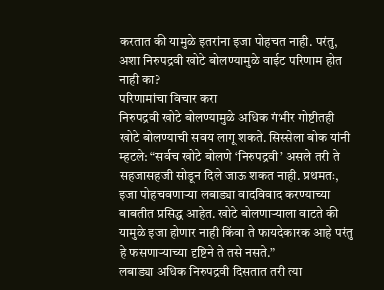करतात की यामुळे इतरांना इजा पोहचत नाही. परंतु, अशा निरुपद्रवी खोटे बोलण्यामुळे वाईट परिणाम होत नाही का?
परिणामांचा विचार करा
निरुपद्रवी खोटे बोलण्यामुळे अधिक गंभीर गोष्टीतही खोटे बोलण्याची सवय लागू शकते. सिस्सेला बोक यांनी म्हटले: “सर्वच खोटे बोलणे ‘निरुपद्रवी’ असले तरी ते सहजासहजी सोडून दिले जाऊ शकत नाही. प्रथमतः, इजा पोहचवणाऱ्या लबाड्या वादविवाद करण्याच्या बाबतीत प्रसिद्ध आहेत. खोटे बोलणाऱ्याला वाटते की यामुळे इजा होणार नाही किंवा ते फायदेकारक आहे परंतु हे फसणाऱ्याच्या दृष्टिने ते तसे नसते.”
लबाड्या अधिक निरुपद्रवी दिसतात तरी त्या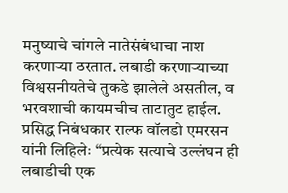मनुष्याचे चांगले नातेसंबंधाचा नाश करणाऱ्या ठरतात. लबाडी करणाऱ्याच्या विश्वसनीयतेचे तुकडे झालेले असतील, व भरवशाची कायमचीच ताटातुट हाईल. प्रसिद्ध निबंधकार राल्फ वॉलडो एमरसन यांनी लिहिलेः “प्रत्येक सत्याचे उल्लंघन ही लबाडीची एक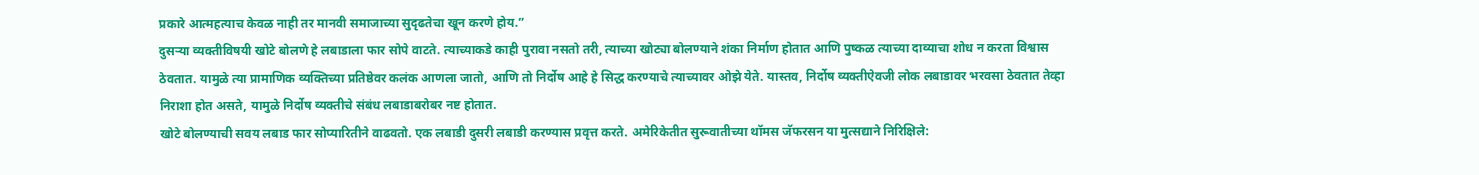प्रकारे आत्महत्याच केवळ नाही तर मानवी समाजाच्या सुदृढतेचा खून करणे होय.”
दुसऱ्या व्यक्तीविषयी खोटे बोलणे हे लबाडाला फार सोपे वाटते. त्याच्याकडे काही पुरावा नसतो तरी, त्याच्या खोट्या बोलण्याने शंका निर्माण होतात आणि पुष्कळ त्याच्या दाव्याचा शोध न करता विश्वास ठेवतात. यामुळे त्या प्रामाणिक व्यक्तिच्या प्रतिष्ठेवर कलंक आणला जातो, आणि तो निर्दोष आहे हे सिद्ध करण्याचे त्याच्यावर ओझे येते. यास्तव, निर्दोष व्यक्तीऐवजी लोक लबाडावर भरवसा ठेवतात तेव्हा निराशा होत असते, यामुळे निर्दोष व्यक्तीचे संबंध लबाडाबरोबर नष्ट होतात.
खोटे बोलण्याची सवय लबाड फार सोप्यारितीने वाढवतो. एक लबाडी दुसरी लबाडी करण्यास प्रवृत्त करते. अमेरिकेतीत सुरूवातीच्या थॉमस जॅफरसन या मुत्सद्याने निरिक्षिले: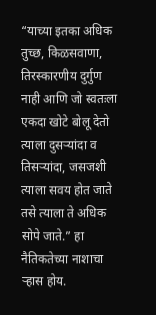“याच्या इतका अधिक तुच्छ, किळसवाणा, तिरस्कारणीय दुर्गुण नाही आणि जो स्वतःला एकदा खोटे बोलू देतो त्याला दुसऱ्यांदा व तिसऱ्यांदा, जसजशी त्याला सवय होत जाते तसे त्याला ते अधिक सोपे जाते.” हा नैतिकतेच्या नाशाचा ऱ्हास होय.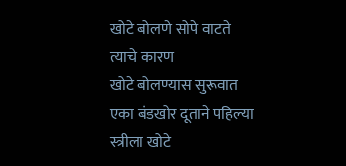खोटे बोलणे सोपे वाटते त्याचे कारण
खोटे बोलण्यास सुरूवात एका बंडखोर दूताने पहिल्या स्त्रीला खोटे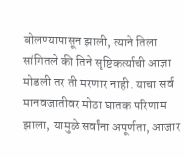बोलण्यापासून झाली, त्याने तिला सांगितले की तिने सृष्टिकर्त्याची आज्ञा मोडली तर ती मरणार नाही. याचा सर्व मानवजातीवर मोठा घातक परिणाम झाला, यामुळे सर्वांना अपूर्णता, आजार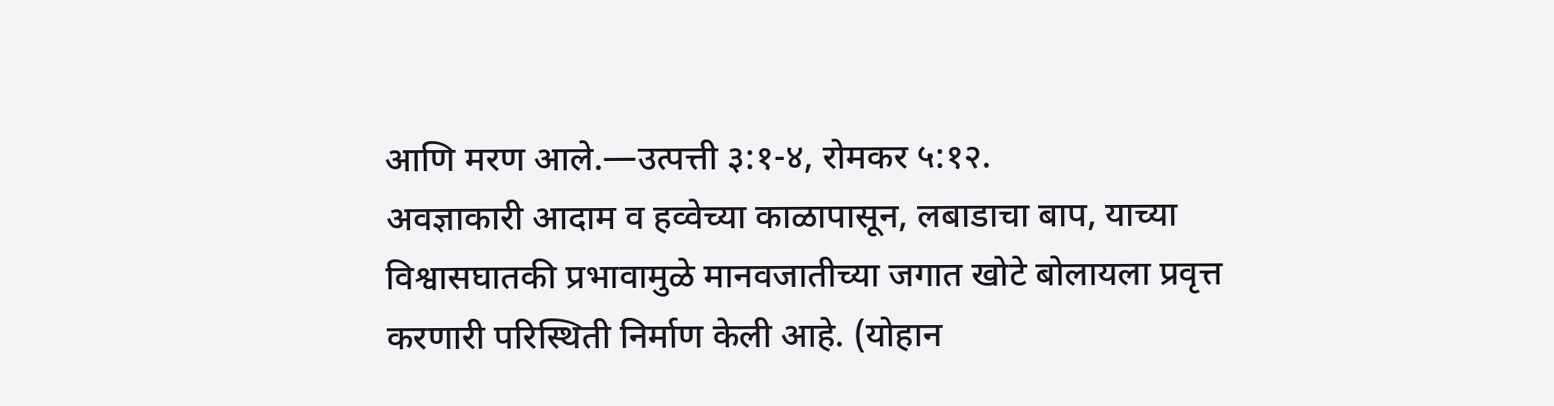आणि मरण आले.—उत्पत्ती ३:१-४, रोमकर ५:१२.
अवज्ञाकारी आदाम व हव्वेच्या काळापासून, लबाडाचा बाप, याच्या विश्वासघातकी प्रभावामुळे मानवजातीच्या जगात खोटे बोलायला प्रवृत्त करणारी परिस्थिती निर्माण केली आहे. (योहान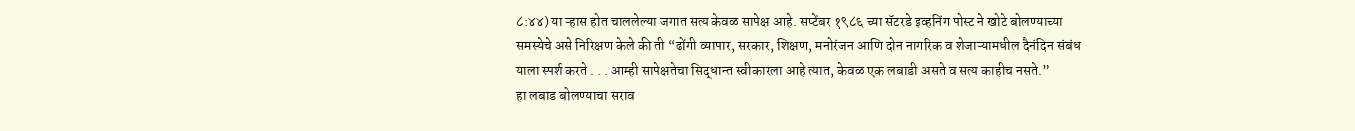८:४४) या ऱ्हास होत चाललेल्या जगात सत्य केवळ सापेक्ष आहे. सप्टेंबर १९८६ च्या सॅटरडे इव्हनिंग पोस्ट ने खोटे बोलण्याच्या समस्येचे असे निरिक्षण केले की ती “ढोंगी व्यापार, सरकार, शिक्षण, मनोरंजन आणि दोन नागरिक व शेजाऱ्यामधील दैनंदिन संबंध याला स्पर्श करते . . . आम्ही सापेक्षतेचा सिद्धान्त स्वीकारला आहे त्यात, केवळ एक लबाडी असते व सत्य काहीच नसते.”
हा लबाड बोलण्याचा सराव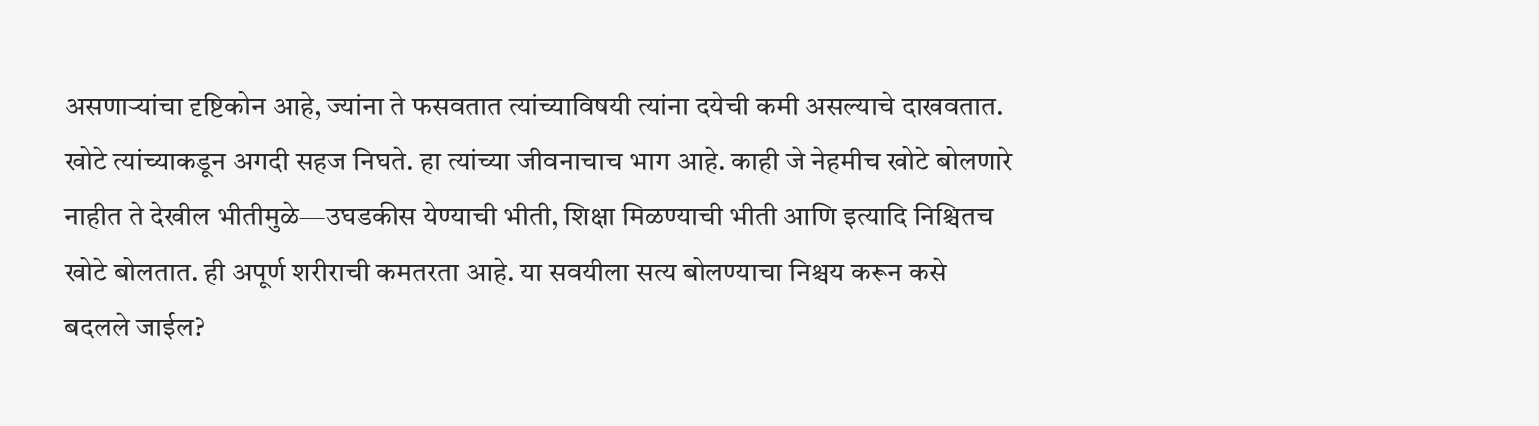असणाऱ्यांचा दृष्टिकोन आहे, ज्यांना ते फसवतात त्यांच्याविषयी त्यांना दयेची कमी असल्याचे दाखवतात. खोटे त्यांच्याकडून अगदी सहज निघते. हा त्यांच्या जीवनाचाच भाग आहे. काही जे नेहमीच खोटे बोलणारे नाहीत ते देखील भीतीमुळे—उघडकीस येण्याची भीती, शिक्षा मिळण्याची भीती आणि इत्यादि निश्चितच खोटे बोलतात. ही अपूर्ण शरीराची कमतरता आहे. या सवयीला सत्य बोलण्याचा निश्चय करून कसे बदलले जाईल?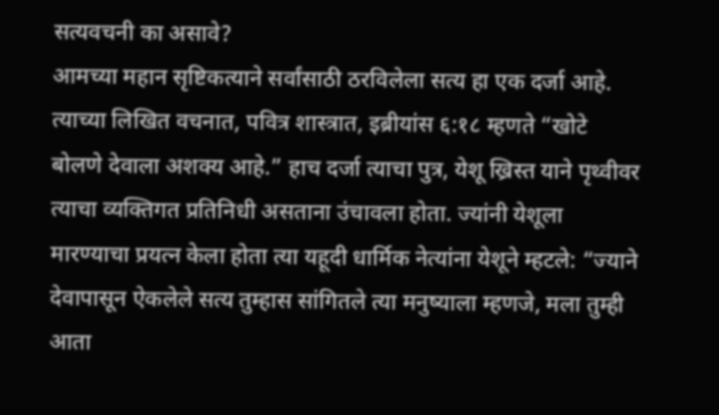सत्यवचनी का असावे?
आमच्या महान सृष्टिकत्याने सर्वांसाठी ठरविलेला सत्य हा एक दर्जा आहे. त्याच्या लिखित वचनात, पवित्र शास्त्रात, इब्रीयांस ६:१८ म्हणते “खोटे बोलणे देवाला अशक्य आहे.” हाच दर्जा त्याचा पुत्र, येशू ख्रिस्त याने पृथ्वीवर त्याचा व्यक्तिगत प्रतिनिधी असताना उंचावला होता. ज्यांनी येशूला मारण्याचा प्रयत्न केला होता त्या यहूदी धार्मिक नेत्यांना येशूने म्हटले: “ज्याने देवापासून ऐकलेले सत्य तुम्हास सांगितले त्या मनुष्याला म्हणजे, मला तुम्ही आता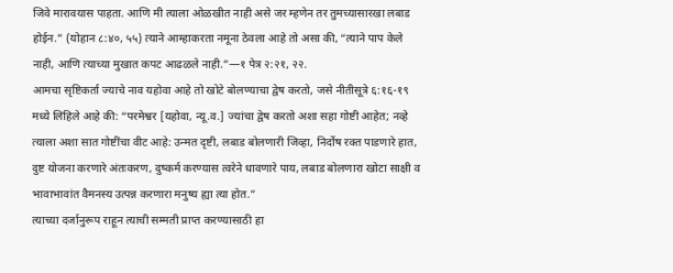जिवे मारावयास पाहता. आणि मी त्याला ओळखीत नाही असे जर म्हणेन तर तुमच्यासारखा लबाड होईन.” (योहान ८:४०, ५५) त्याने आम्हाकरता नमूना ठेवला आहे तो असा की, “त्याने पाप केले नाही, आणि त्याच्या मुखात कपट आढळले नाही.”—१ पेत्र २:२१, २२.
आमचा सृष्टिकर्ता ज्याचे नाव यहोवा आहे तो खोटे बोलण्याचा द्वेष करतो, जसे नीतीसूत्रे ६:१६-१९ मध्ये लिहिले आहे की: “परमेश्वर [यहोवा, न्यू.व.] ज्यांचा द्वेष करतो अशा सहा गोष्टी आहेत; नव्हे त्याला अशा सात गोष्टींचा वीट आहे: उन्मत दृष्टी, लबाड बोलणारी जिव्हा, निर्दोष रक्त पाडणारे हात, दुष्ट योजना करणारे अंतःकरण, दुष्कर्म करण्यास त्वरेने धावणारे पाय, लबाड बोलणारा खोटा साक्षी व भावाभावांत वैमनस्य उत्पन्न करणारा मनुष्य ह्या त्या होत.”
त्याच्या दर्जानुरूप राहून त्याची सम्मती प्राप्त करण्यासाठी हा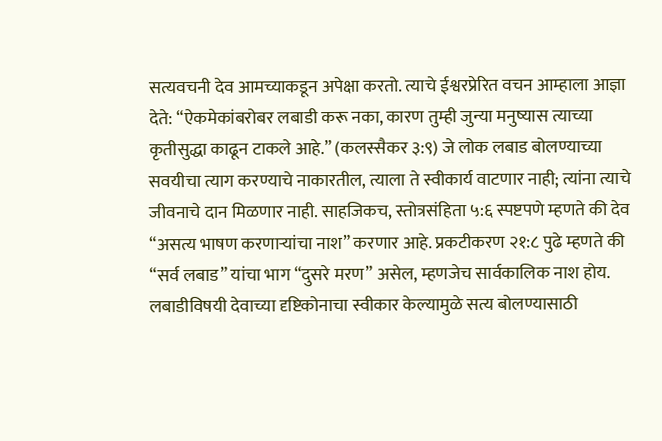सत्यवचनी देव आमच्याकडून अपेक्षा करतो. त्याचे ईश्वरप्रेरित वचन आम्हाला आज्ञा देते: “ऐकमेकांबरोबर लबाडी करू नका, कारण तुम्ही जुन्या मनुष्यास त्याच्या कृतीसुद्धा काढून टाकले आहे.” (कलस्सैकर ३:९) जे लोक लबाड बोलण्याच्या सवयीचा त्याग करण्याचे नाकारतील, त्याला ते स्वीकार्य वाटणार नाही; त्यांना त्याचे जीवनाचे दान मिळणार नाही. साहजिकच, स्तोत्रसंहिता ५:६ स्पष्टपणे म्हणते की देव “असत्य भाषण करणाऱ्यांचा नाश” करणार आहे. प्रकटीकरण २१:८ पुढे म्हणते की “सर्व लबाड” यांचा भाग “दुसरे मरण” असेल, म्हणजेच सार्वकालिक नाश होय. लबाडीविषयी देवाच्या दृष्टिकोनाचा स्वीकार केल्यामुळे सत्य बोलण्यासाठी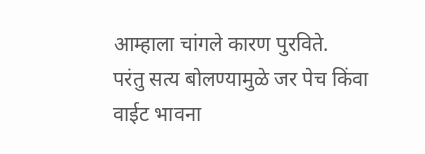आम्हाला चांगले कारण पुरविते.
परंतु सत्य बोलण्यामुळे जर पेच किंवा वाईट भावना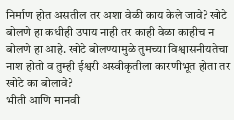निर्माण होत असतील तर अशा वेळी काय केले जावे? खोटे बोलणे हा कधीही उपाय नाही तर काही वेळा काहीच न बोलणे हा आहे. खोटे बोलण्यामुळे तुमच्या विश्वासनीयतेचा नाश होतो व तुम्ही ईश्वरी अस्वीकृतीला कारणीभूत होता तर खोटे का बोलावे?
भीती आणि मानवी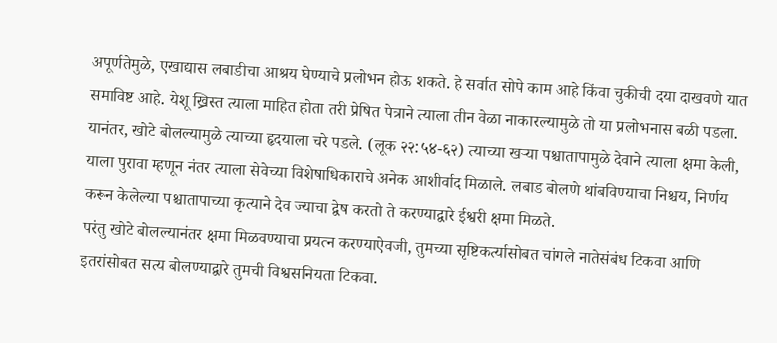अपूर्णतेमुळे, एखाद्यास लबाडीचा आश्रय घेण्याचे प्रलोभन होऊ शकते. हे सर्वात सोपे काम आहे किंवा चुकीची दया दाखवणे यात समाविष्ट आहे. येशू ख्रिस्त त्याला माहित होता तरी प्रेषित पेत्राने त्याला तीन वेळा नाकारल्यामुळे तो या प्रलोभनास बळी पडला. यानंतर, खोटे बोलल्यामुळे त्याच्या हृदयाला चरे पडले. (लूक २२:५४-६२) त्याच्या खऱ्या पश्चातापामुळे देवाने त्याला क्षमा केली, याला पुरावा म्हणून नंतर त्याला सेवेच्या विशेषाधिकाराचे अनेक आशीर्वाद मिळाले. लबाड बोलणे थांबविण्याचा निश्चय, निर्णय करून केलेल्या पश्चातापाच्या कृत्याने देव ज्याचा द्वेष करतो ते करण्याद्वारे ईश्वरी क्षमा मिळते.
परंतु खोटे बोलल्यानंतर क्षमा मिळवण्याचा प्रयत्न करण्याऐवजी, तुमच्या सृष्टिकर्त्यासोबत चांगले नातेसंबंध टिकवा आणि इतरांसोबत सत्य बोलण्याद्वारे तुमची विश्वसनियता टिकवा.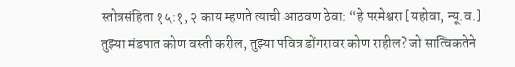स्तोत्रसंहिता १५:१, २ काय म्हणते त्याची आठवण ठेवा: “हे परमेश्वरा [यहोवा, न्यू.व.] तुझ्या मंडपात कोण वस्ती करील, तुझ्या पवित्र डोंगरावर कोण राहील? जो सात्विकतेने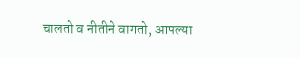चालतो व नीतीने वागतो, आपल्या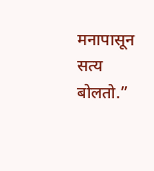मनापासून सत्य बोलतो.”